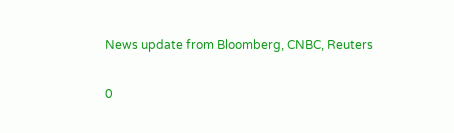News update from Bloomberg, CNBC, Reuters

0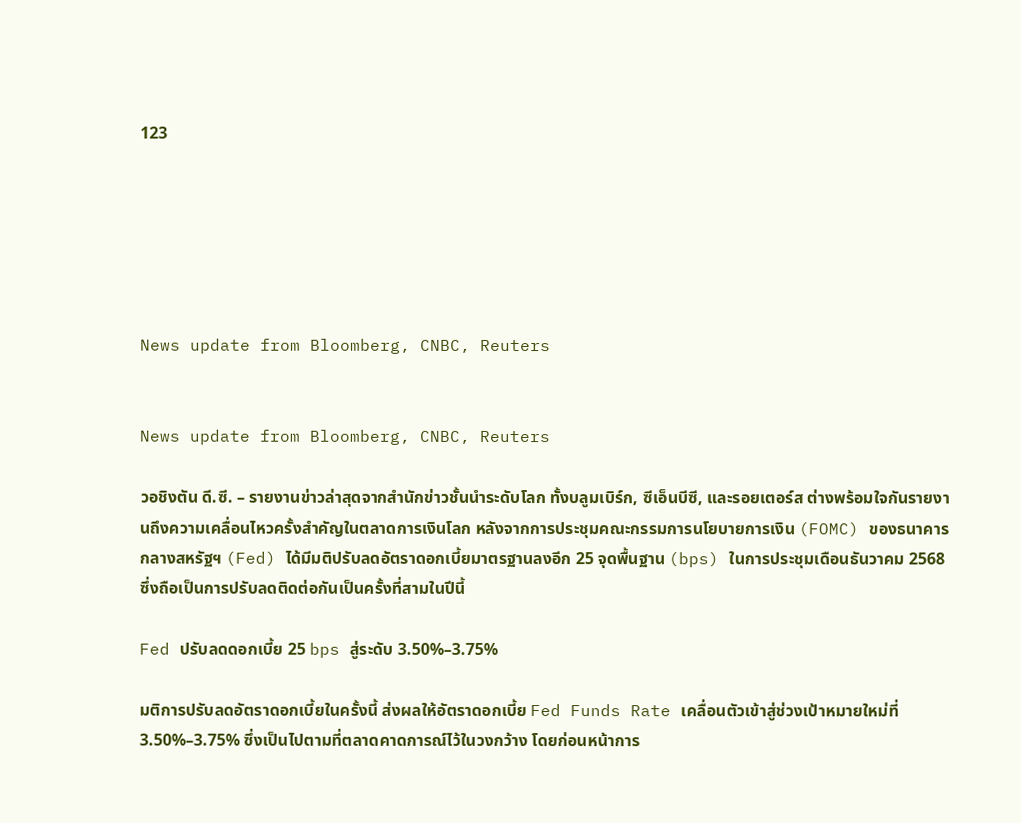123






News update from Bloomberg, CNBC, Reuters


News update from Bloomberg, CNBC, Reuters

วอชิงตัน ดี.ซี. – รายงานข่าวล่าสุดจากสำนักข่าวชั้นนำระดับโลก ทั้งบลูมเบิร์ก, ซีเอ็นบีซี, และรอยเตอร์ส ต่างพร้อมใจกันรายงานถึงความเคลื่อนไหวครั้งสำคัญในตลาดการเงินโลก หลังจากการประชุมคณะกรรมการนโยบายการเงิน (FOMC) ของธนาคารกลางสหรัฐฯ (Fed) ได้มีมติปรับลดอัตราดอกเบี้ยมาตรฐานลงอีก 25 จุดพื้นฐาน (bps) ในการประชุมเดือนธันวาคม 2568 ซึ่งถือเป็นการปรับลดติดต่อกันเป็นครั้งที่สามในปีนี้

Fed ปรับลดดอกเบี้ย 25 bps สู่ระดับ 3.50%–3.75%

มติการปรับลดอัตราดอกเบี้ยในครั้งนี้ ส่งผลให้อัตราดอกเบี้ย Fed Funds Rate เคลื่อนตัวเข้าสู่ช่วงเป้าหมายใหม่ที่ 3.50%–3.75% ซึ่งเป็นไปตามที่ตลาดคาดการณ์ไว้ในวงกว้าง โดยก่อนหน้าการ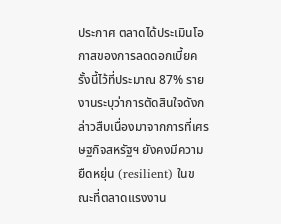ประกาศ ตลาดได้ประเมินโอกาสของการลดดอกเบี้ยครั้งนี้ไว้ที่ประมาณ 87% รายงานระบุว่าการตัดสินใจดังกล่าวสืบเนื่องมาจากการที่เศรษฐกิจสหรัฐฯ ยังคงมีความยืดหยุ่น (resilient) ในขณะที่ตลาดแรงงาน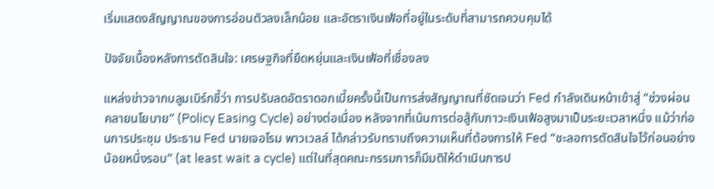เริ่มแสดงสัญญาณของการอ่อนตัวลงเล็กน้อย และอัตราเงินเฟ้อที่อยู่ในระดับที่สามารถควบคุมได้

ปัจจัยเบื้องหลังการตัดสินใจ: เศรษฐกิจที่ยืดหยุ่นและเงินเฟ้อที่เชื่องลง

แหล่งข่าวจากบลูมเบิร์กชี้ว่า การปรับลดอัตราดอกเบี้ยครั้งนี้เป็นการส่งสัญญาณที่ชัดเจนว่า Fed กำลังเดินหน้าเข้าสู่ “ช่วงผ่อนคลายนโยบาย” (Policy Easing Cycle) อย่างต่อเนื่อง หลังจากที่เน้นการต่อสู้กับภาวะเงินเฟ้อสูงมาเป็นระยะเวลาหนึ่ง แม้ว่าก่อนการประชุม ประธาน Fed นายเจอโรม พาวเวลล์ ได้กล่าวรับทราบถึงความเห็นที่ต้องการให้ Fed “ชะลอการตัดสินใจไว้ก่อนอย่างน้อยหนึ่งรอบ” (at least wait a cycle) แต่ในที่สุดคณะกรรมการก็มีมติให้ดำเนินการป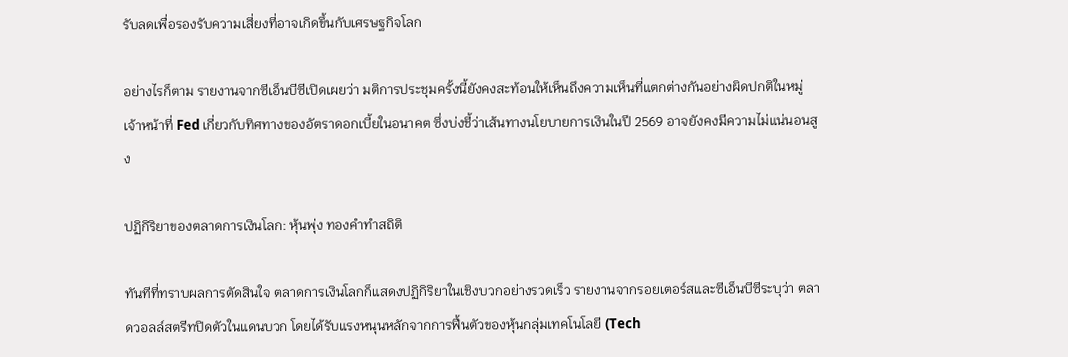รับลดเพื่อรองรับความเสี่ยงที่อาจเกิดขึ้นกับเศรษฐกิจโลก

อย่างไรก็ตาม รายงานจากซีเอ็นบีซีเปิดเผยว่า มติการประชุมครั้งนี้ยังคงสะท้อนให้เห็นถึงความเห็นที่แตกต่างกันอย่างผิดปกติในหมู่เจ้าหน้าที่ Fed เกี่ยวกับทิศทางของอัตราดอกเบี้ยในอนาคต ซึ่งบ่งชี้ว่าเส้นทางนโยบายการเงินในปี 2569 อาจยังคงมีความไม่แน่นอนสูง

ปฏิกิริยาของตลาดการเงินโลก: หุ้นพุ่ง ทองคำทำสถิติ

ทันทีที่ทราบผลการตัดสินใจ ตลาดการเงินโลกก็แสดงปฏิกิริยาในเชิงบวกอย่างรวดเร็ว รายงานจากรอยเตอร์สและซีเอ็นบีซีระบุว่า ตลาดวอลล์สตรีทปิดตัวในแดนบวก โดยได้รับแรงหนุนหลักจากการฟื้นตัวของหุ้นกลุ่มเทคโนโลยี (Tech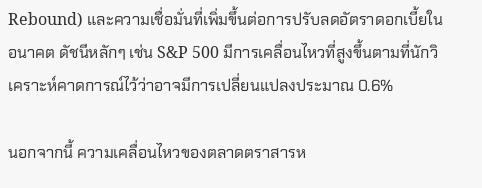Rebound) และความเชื่อมั่นที่เพิ่มขึ้นต่อการปรับลดอัตราดอกเบี้ยในอนาคต ดัชนีหลักๆ เช่น S&P 500 มีการเคลื่อนไหวที่สูงขึ้นตามที่นักวิเคราะห์คาดการณ์ไว้ว่าอาจมีการเปลี่ยนแปลงประมาณ 0.6%

นอกจากนี้ ความเคลื่อนไหวของตลาดตราสารห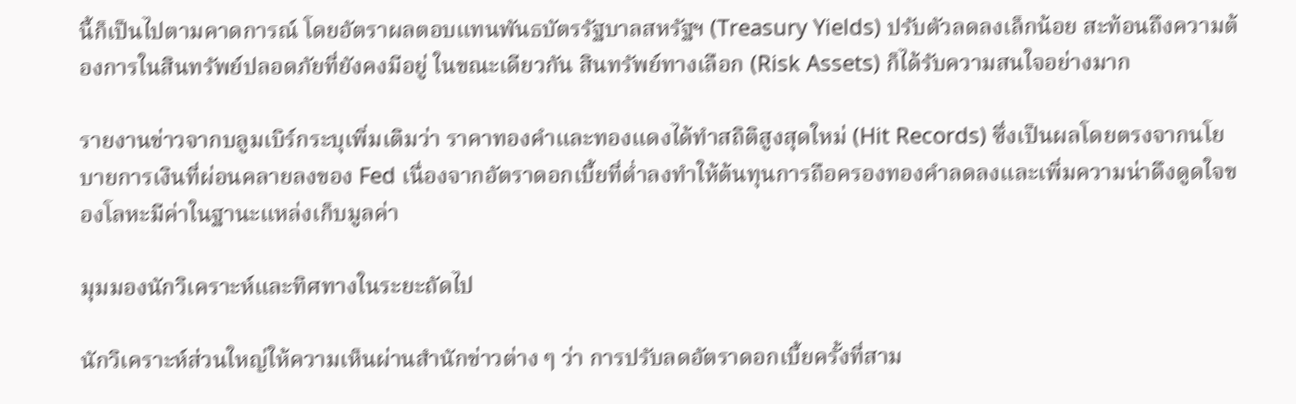นี้ก็เป็นไปตามคาดการณ์ โดยอัตราผลตอบแทนพันธบัตรรัฐบาลสหรัฐฯ (Treasury Yields) ปรับตัวลดลงเล็กน้อย สะท้อนถึงความต้องการในสินทรัพย์ปลอดภัยที่ยังคงมีอยู่ ในขณะเดียวกัน สินทรัพย์ทางเลือก (Risk Assets) ก็ได้รับความสนใจอย่างมาก

รายงานข่าวจากบลูมเบิร์กระบุเพิ่มเติมว่า ราคาทองคำและทองแดงได้ทำสถิติสูงสุดใหม่ (Hit Records) ซึ่งเป็นผลโดยตรงจากนโยบายการเงินที่ผ่อนคลายลงของ Fed เนื่องจากอัตราดอกเบี้ยที่ต่ำลงทำให้ต้นทุนการถือครองทองคำลดลงและเพิ่มความน่าดึงดูดใจของโลหะมีค่าในฐานะแหล่งเก็บมูลค่า

มุมมองนักวิเคราะห์และทิศทางในระยะถัดไป

นักวิเคราะห์ส่วนใหญ่ให้ความเห็นผ่านสำนักข่าวต่าง ๆ ว่า การปรับลดอัตราดอกเบี้ยครั้งที่สาม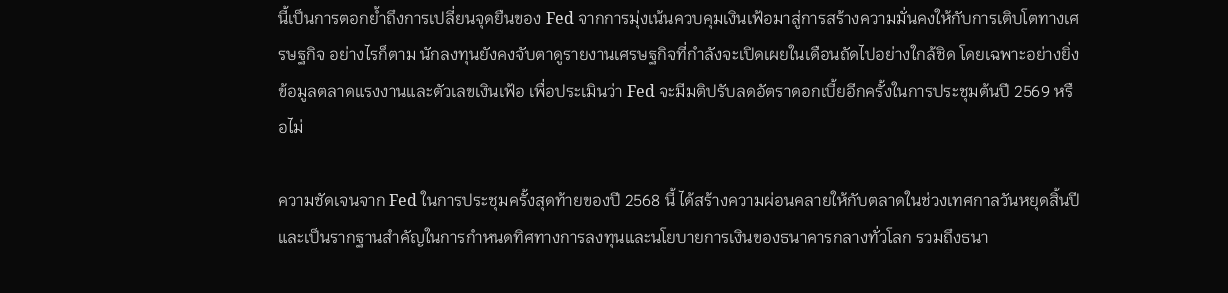นี้เป็นการตอกย้ำถึงการเปลี่ยนจุดยืนของ Fed จากการมุ่งเน้นควบคุมเงินเฟ้อมาสู่การสร้างความมั่นคงให้กับการเติบโตทางเศรษฐกิจ อย่างไรก็ตาม นักลงทุนยังคงจับตาดูรายงานเศรษฐกิจที่กำลังจะเปิดเผยในเดือนถัดไปอย่างใกล้ชิด โดยเฉพาะอย่างยิ่งข้อมูลตลาดแรงงานและตัวเลขเงินเฟ้อ เพื่อประเมินว่า Fed จะมีมติปรับลดอัตราดอกเบี้ยอีกครั้งในการประชุมต้นปี 2569 หรือไม่

ความชัดเจนจาก Fed ในการประชุมครั้งสุดท้ายของปี 2568 นี้ ได้สร้างความผ่อนคลายให้กับตลาดในช่วงเทศกาลวันหยุดสิ้นปี และเป็นรากฐานสำคัญในการกำหนดทิศทางการลงทุนและนโยบายการเงินของธนาคารกลางทั่วโลก รวมถึงธนา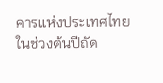คารแห่งประเทศไทยในช่วงต้นปีถัด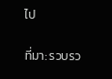ไป

ที่มา: รวบรว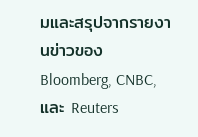มและสรุปจากรายงานข่าวของ Bloomberg, CNBC, และ Reuters